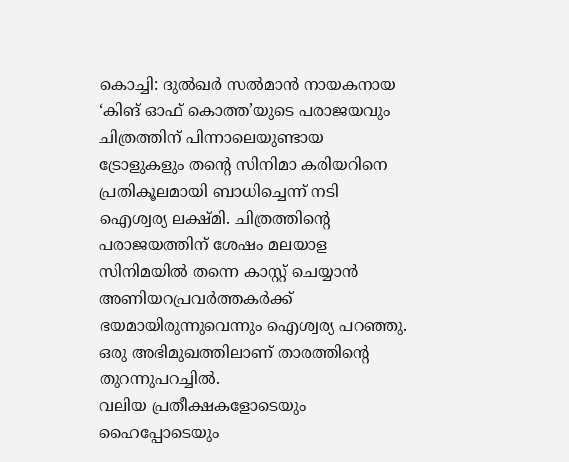കൊച്ചി: ദുൽഖർ സൽമാൻ നായകനായ ‘കിങ് ഓഫ് കൊത്ത’യുടെ പരാജയവും ചിത്രത്തിന് പിന്നാലെയുണ്ടായ ട്രോളുകളും തന്റെ സിനിമാ കരിയറിനെ പ്രതികൂലമായി ബാധിച്ചെന്ന് നടി ഐശ്വര്യ ലക്ഷ്മി. ചിത്രത്തിന്റെ പരാജയത്തിന് ശേഷം മലയാള സിനിമയിൽ തന്നെ കാസ്റ്റ് ചെയ്യാൻ അണിയറപ്രവർത്തകർക്ക് ഭയമായിരുന്നുവെന്നും ഐശ്വര്യ പറഞ്ഞു. ഒരു അഭിമുഖത്തിലാണ് താരത്തിന്റെ തുറന്നുപറച്ചിൽ.
വലിയ പ്രതീക്ഷകളോടെയും ഹൈപ്പോടെയും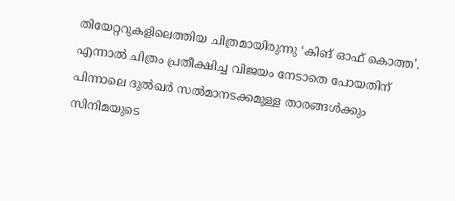തിയേറ്ററുകളിലെത്തിയ ചിത്രമായിരുന്നു ‘കിങ് ഓഫ് കൊത്ത’. എന്നാൽ ചിത്രം പ്രതീക്ഷിച്ച വിജയം നേടാതെ പോയതിന് പിന്നാലെ ദുൽഖർ സൽമാനടക്കമുള്ള താരങ്ങൾക്കും സിനിമയുടെ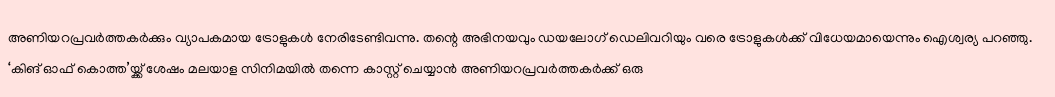അണിയറപ്രവർത്തകർക്കും വ്യാപകമായ ട്രോളുകൾ നേരിടേണ്ടിവന്നു. തന്റെ അഭിനയവും ഡയലോഗ് ഡെലിവറിയും വരെ ട്രോളുകൾക്ക് വിധേയമായെന്നും ഐശ്വര്യ പറഞ്ഞു.
‘കിങ് ഓഫ് കൊത്ത’യ്ക്ക് ശേഷം മലയാള സിനിമയിൽ തന്നെ കാസ്റ്റ് ചെയ്യാൻ അണിയറപ്രവർത്തകർക്ക് ഒരു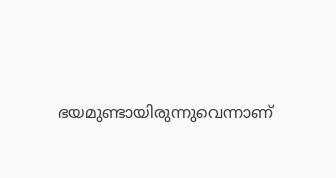ഭയമുണ്ടായിരുന്നുവെന്നാണ്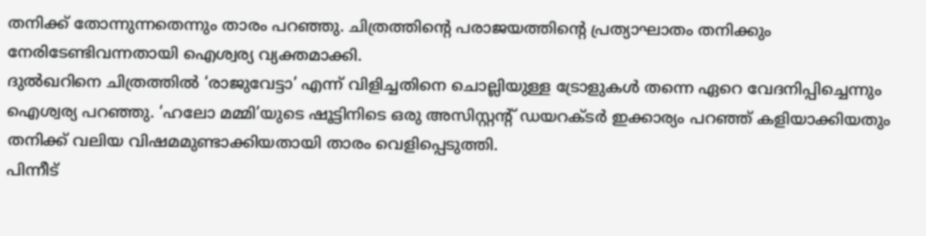തനിക്ക് തോന്നുന്നതെന്നും താരം പറഞ്ഞു. ചിത്രത്തിന്റെ പരാജയത്തിന്റെ പ്രത്യാഘാതം തനിക്കും നേരിടേണ്ടിവന്നതായി ഐശ്വര്യ വ്യക്തമാക്കി.
ദുൽഖറിനെ ചിത്രത്തിൽ ‘രാജുവേട്ടാ’ എന്ന് വിളിച്ചതിനെ ചൊല്ലിയുള്ള ട്രോളുകൾ തന്നെ ഏറെ വേദനിപ്പിച്ചെന്നും ഐശ്വര്യ പറഞ്ഞു. ‘ഹലോ മമ്മി’യുടെ ഷൂട്ടിനിടെ ഒരു അസിസ്റ്റന്റ് ഡയറക്ടർ ഇക്കാര്യം പറഞ്ഞ് കളിയാക്കിയതും തനിക്ക് വലിയ വിഷമമുണ്ടാക്കിയതായി താരം വെളിപ്പെടുത്തി.
പിന്നീട്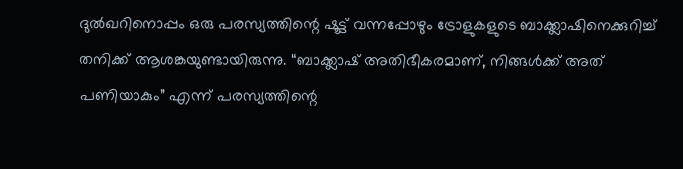ദുൽഖറിനൊപ്പം ഒരു പരസ്യത്തിന്റെ ഷൂട്ട് വന്നപ്പോഴും ട്രോളുകളുടെ ബാക്ക്ലാഷിനെക്കുറിച്ച് തനിക്ക് ആശങ്കയുണ്ടായിരുന്നു. “ബാക്ക്ലാഷ് അതിഭീകരമാണ്, നിങ്ങൾക്ക് അത് പണിയാകും” എന്ന് പരസ്യത്തിന്റെ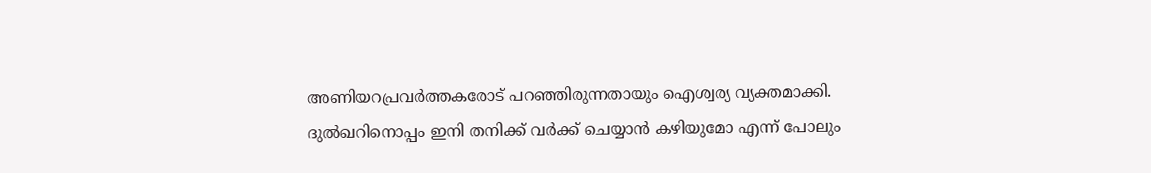അണിയറപ്രവർത്തകരോട് പറഞ്ഞിരുന്നതായും ഐശ്വര്യ വ്യക്തമാക്കി.
ദുൽഖറിനൊപ്പം ഇനി തനിക്ക് വർക്ക് ചെയ്യാൻ കഴിയുമോ എന്ന് പോലും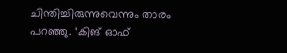ചിന്തിച്ചിരുന്നുവെന്നും താരം പറഞ്ഞു. ‘കിങ് ഓഫ്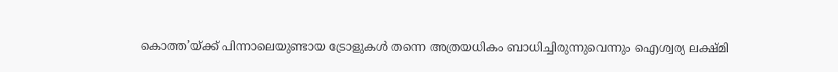കൊത്ത’യ്ക്ക് പിന്നാലെയുണ്ടായ ട്രോളുകൾ തന്നെ അത്രയധികം ബാധിച്ചിരുന്നുവെന്നും ഐശ്വര്യ ലക്ഷ്മി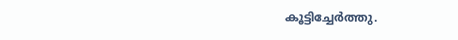കൂട്ടിച്ചേർത്തു.